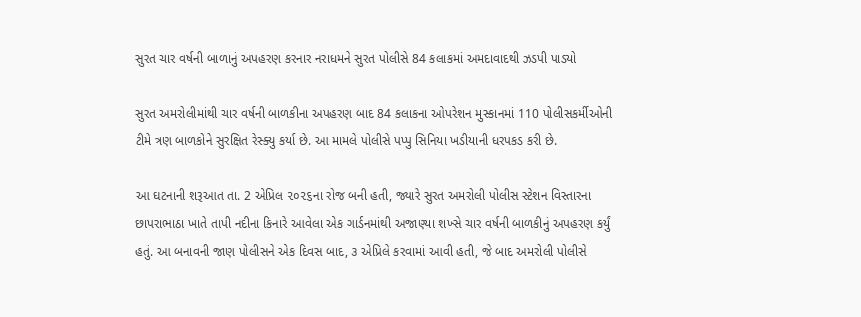સુરત ચાર વર્ષની બાળાનું અપહરણ કરનાર નરાધમને સુરત પોલીસે 84 કલાકમાં અમદાવાદથી ઝડપી પાડ્યો

સુરત અમરોલીમાંથી ચાર વર્ષની બાળકીના અપહરણ બાદ 84 કલાકના ઓપરેશન મુસ્કાનમાં 110 પોલીસકર્મીઓની ટીમે ત્રણ બાળકોને સુરક્ષિત રેસ્ક્યુ કર્યા છે. આ મામલે પોલીસે પપ્પુ સિનિયા ખડીયાની ધરપકડ કરી છે.

આ ઘટનાની શરૂઆત તા. 2 એપ્રિલ ૨૦૨૬ના રોજ બની હતી, જ્યારે સુરત અમરોલી પોલીસ સ્ટેશન વિસ્તારના છાપરાભાઠા ખાતે તાપી નદીના કિનારે આવેલા એક ગાર્ડનમાંથી અજાણ્યા શખ્સે ચાર વર્ષની બાળકીનું અપહરણ કર્યું હતું. આ બનાવની જાણ પોલીસને એક દિવસ બાદ, ૩ એપ્રિલે કરવામાં આવી હતી, જે બાદ અમરોલી પોલીસે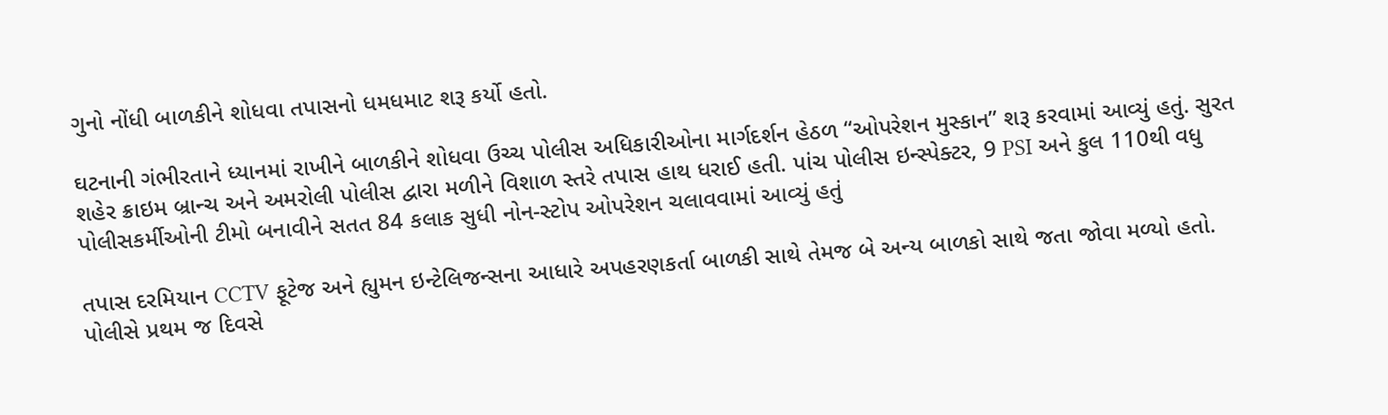ગુનો નોંધી બાળકીને શોધવા તપાસનો ધમધમાટ શરૂ કર્યો હતો.

ઘટનાની ગંભીરતાને ધ્યાનમાં રાખીને બાળકીને શોધવા ઉચ્ચ પોલીસ અધિકારીઓના માર્ગદર્શન હેઠળ “ઓપરેશન મુસ્કાન” શરૂ કરવામાં આવ્યું હતું. સુરત શહેર ક્રાઇમ બ્રાન્ચ અને અમરોલી પોલીસ દ્વારા મળીને વિશાળ સ્તરે તપાસ હાથ ધરાઈ હતી. પાંચ પોલીસ ઇન્સ્પેક્ટર, 9 PSI અને કુલ 110થી વધુ પોલીસકર્મીઓની ટીમો બનાવીને સતત 84 કલાક સુધી નોન-સ્ટોપ ઓપરેશન ચલાવવામાં આવ્યું હતું

તપાસ દરમિયાન CCTV ફૂટેજ અને હ્યુમન ઇન્ટેલિજન્સના આધારે અપહરણકર્તા બાળકી સાથે તેમજ બે અન્ય બાળકો સાથે જતા જોવા મળ્યો હતો. પોલીસે પ્રથમ જ દિવસે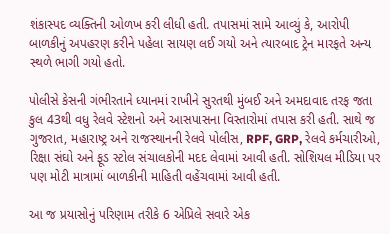શંકાસ્પદ વ્યક્તિની ઓળખ કરી લીધી હતી. તપાસમાં સામે આવ્યું કે, આરોપી બાળકીનું અપહરણ કરીને પહેલા સાયણ લઈ ગયો અને ત્યારબાદ ટ્રેન મારફતે અન્ય સ્થળે ભાગી ગયો હતો.

પોલીસે કેસની ગંભીરતાને ધ્યાનમાં રાખીને સુરતથી મુંબઈ અને અમદાવાદ તરફ જતા કુલ 43થી વધુ રેલવે સ્ટેશનો અને આસપાસના વિસ્તારોમાં તપાસ કરી હતી. સાથે જ ગુજરાત, મહારાષ્ટ્ર અને રાજસ્થાનની રેલવે પોલીસ, RPF, GRP, રેલવે કર્મચારીઓ, રિક્ષા સંઘો અને ફૂડ સ્ટોલ સંચાલકોની મદદ લેવામાં આવી હતી. સોશિયલ મીડિયા પર પણ મોટી માત્રામાં બાળકીની માહિતી વહેંચવામાં આવી હતી.

આ જ પ્રયાસોનું પરિણામ તરીકે 6 એપ્રિલે સવારે એક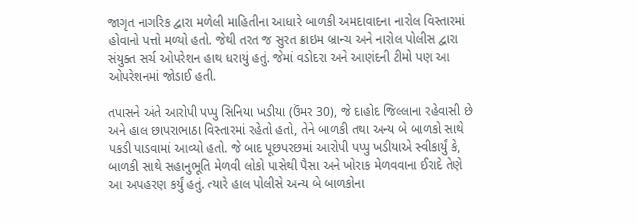જાગૃત નાગરિક દ્વારા મળેલી માહિતીના આધારે બાળકી અમદાવાદના નારોલ વિસ્તારમાં હોવાનો પત્તો મળ્યો હતો. જેથી તરત જ સુરત ક્રાઇમ બ્રાન્ચ અને નારોલ પોલીસ દ્વારા સંયુક્ત સર્ચ ઓપરેશન હાથ ધરાયું હતું. જેમાં વડોદરા અને આણંદની ટીમો પણ આ ઓપરેશનમાં જોડાઈ હતી.

તપાસને અંતે આરોપી પપ્પુ સિનિયા ખડીયા (ઉંમર 30), જે દાહોદ જિલ્લાના રહેવાસી છે અને હાલ છાપરાભાઠા વિસ્તારમાં રહેતો હતો, તેને બાળકી તથા અન્ય બે બાળકો સાથે પકડી પાડવામાં આવ્યો હતો. જે બાદ પૂછપરછમાં આરોપી પપ્પુ ખડીયાએ સ્વીકાર્યું કે, બાળકી સાથે સહાનુભૂતિ મેળવી લોકો પાસેથી પૈસા અને ખોરાક મેળવવાના ઈરાદે તેણે આ અપહરણ કર્યું હતું. ત્યારે હાલ પોલીસે અન્ય બે બાળકોના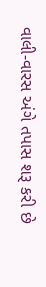વાલી-વારસ અંગે તપાસ શરૂ કરી છે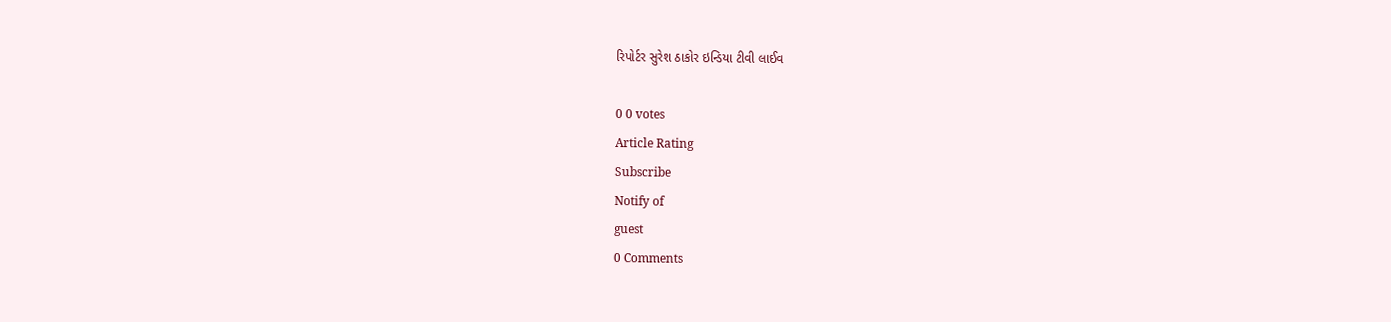રિપોર્ટર સુરેશ ઠાકોર ઇન્ડિયા ટીવી લાઈવ

0 0 votes
Article Rating
Subscribe
Notify of
guest
0 Comments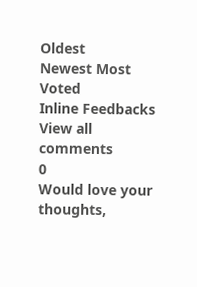Oldest
Newest Most Voted
Inline Feedbacks
View all comments
0
Would love your thoughts,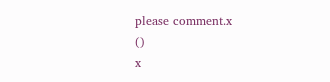please comment.x
()
x